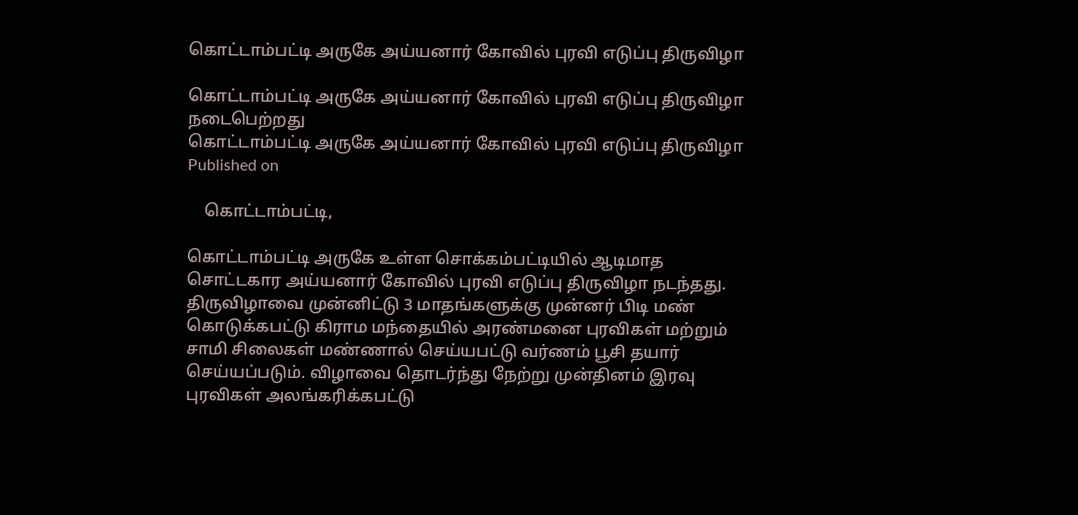கொட்டாம்பட்டி அருகே அய்யனார் கோவில் புரவி எடுப்பு திருவிழா

கொட்டாம்பட்டி அருகே அய்யனார் கோவில் புரவி எடுப்பு திருவிழா நடைபெற்றது
கொட்டாம்பட்டி அருகே அய்யனார் கோவில் புரவி எடுப்பு திருவிழா
Published on

    கொட்டாம்பட்டி,

கொட்டாம்பட்டி அருகே உள்ள சொக்கம்பட்டியில் ஆடிமாத சொட்டகார அய்யனார் கோவில் புரவி எடுப்பு திருவிழா நடந்தது. திருவிழாவை முன்னிட்டு 3 மாதங்களுக்கு முன்னர் பிடி மண் கொடுக்கபட்டு கிராம மந்தையில் அரண்மனை புரவிகள் மற்றும் சாமி சிலைகள் மண்ணால் செய்யபட்டு வர்ணம் பூசி தயார் செய்யப்படும். விழாவை தொடர்ந்து நேற்று முன்தினம் இரவு புரவிகள் அலங்கரிக்கபட்டு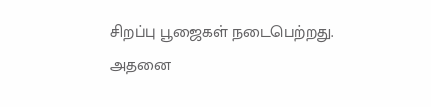சிறப்பு பூஜைகள் நடைபெற்றது. அதனை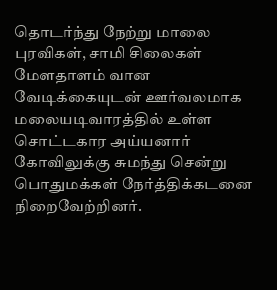தொடர்ந்து நேற்று மாலை புரவிகள், சாமி சிலைகள் மேளதாளம் வான வேடிக்கையுடன் ஊர்வலமாக மலையடிவாரத்தில் உள்ள சொட்டகார அய்யனார் கோவிலுக்கு சுமந்து சென்று பொதுமக்கள் நேர்த்திக்கடனை நிறைவேற்றினர்.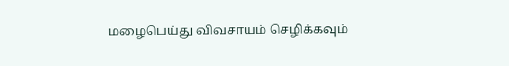மழைபெய்து விவசாயம் செழிக்கவும்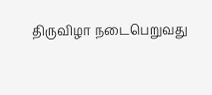திருவிழா நடைபெறுவது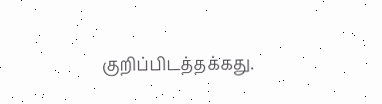குறிப்பிடத்தக்கது.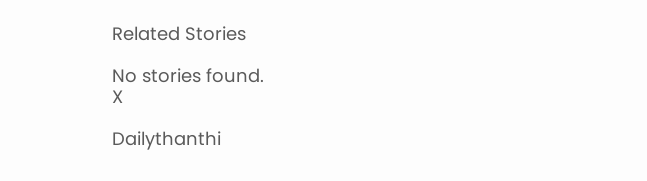Related Stories

No stories found.
X

Dailythanthi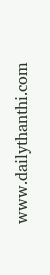www.dailythanthi.com